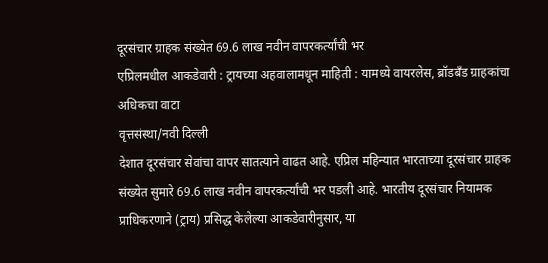दूरसंचार ग्राहक संख्येत 69.6 लाख नवीन वापरकर्त्यांची भर
एप्रिलमधील आकडेवारी : ट्रायच्या अहवालामधून माहिती : यामध्ये वायरलेस, ब्रॉडबँड ग्राहकांचा अधिकचा वाटा
वृत्तसंस्था/नवी दिल्ली
देशात दूरसंचार सेवांचा वापर सातत्याने वाढत आहे. एप्रिल महिन्यात भारताच्या दूरसंचार ग्राहक संख्येत सुमारे 69.6 लाख नवीन वापरकर्त्यांची भर पडली आहे. भारतीय दूरसंचार नियामक प्राधिकरणाने (ट्राय) प्रसिद्ध केलेल्या आकडेवारीनुसार, या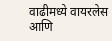वाढीमध्ये वायरलेस आणि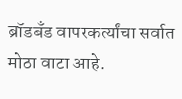ब्रॉडबँड वापरकर्त्यांचा सर्वात मोठा वाटा आहे.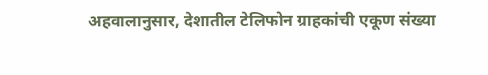अहवालानुसार, देशातील टेलिफोन ग्राहकांची एकूण संख्या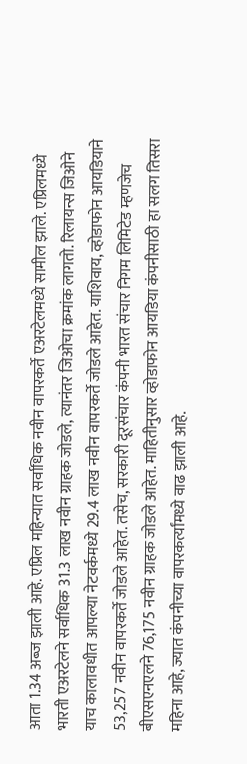आता 1.34 अब्ज झाली आहे. एप्रिल महिन्यात सर्वाधिक नवीन वापरकर्ते एअरटेलमध्ये सामील झाले. एप्रिलमध्ये भारती एअरटेलने सर्वाधिक 31.3 लाख नवीन ग्राहक जोडले, त्यानंतर जिओचा क्रमांक लागतो. रिलायन्स जिओने याच कालावधीत आपल्या नेटवर्कमध्ये 29.4 लाख नवीन वापरकर्ते जोडले आहेत. याशिवाय, व्होडाफोन आयडियाने 53,257 नवीन वापरकर्ते जोडले आहेत. तसेच, सरकारी दूरसंचार कंपनी भारत संचार निगम लिमिटेड म्हणजेच बीएसएनएलने 76,175 नवीन ग्राहक जोडले आहेत. माहितीनुसार व्होडाफोन आयडिया कंपनीसाठी हा सलग तिसरा महिना आहे, ज्यात कंपनीच्या वापरकर्त्यांमध्ये वाढ झाली आहे.